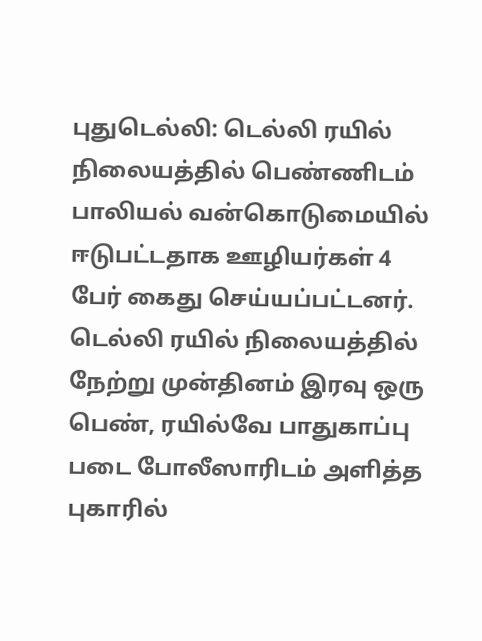புதுடெல்லி: டெல்லி ரயில் நிலையத்தில் பெண்ணிடம் பாலியல் வன்கொடுமையில் ஈடுபட்டதாக ஊழியர்கள் 4 பேர் கைது செய்யப்பட்டனர்.
டெல்லி ரயில் நிலையத்தில் நேற்று முன்தினம் இரவு ஒரு பெண், ரயில்வே பாதுகாப்பு படை போலீஸாரிடம் அளித்த புகாரில்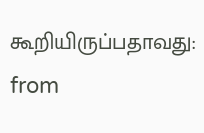கூறியிருப்பதாவது:
from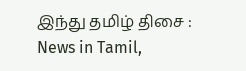இந்து தமிழ் திசை : News in Tamil,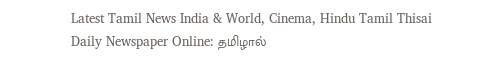Latest Tamil News India & World, Cinema, Hindu Tamil Thisai Daily Newspaper Online: தமிழால்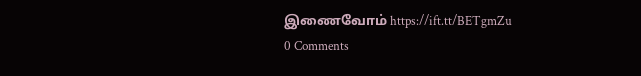இணைவோம் https://ift.tt/BETgmZu
0 Comments